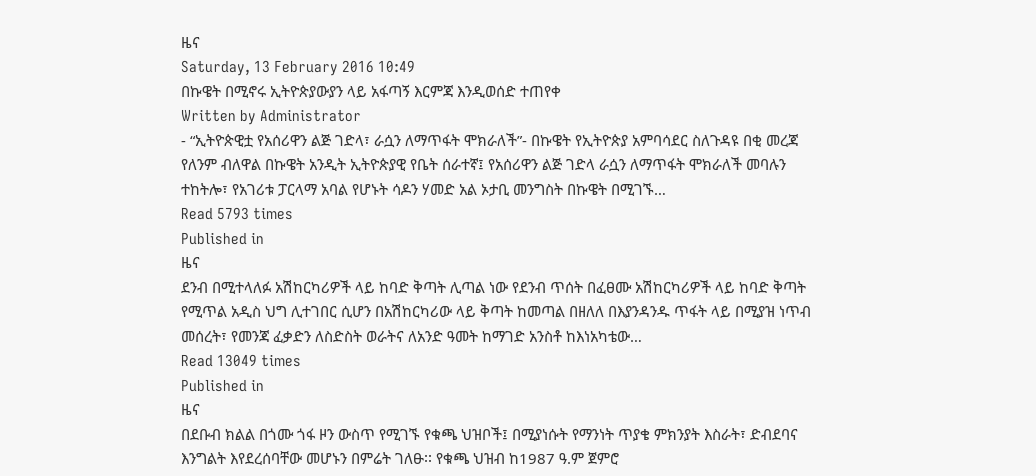ዜና
Saturday, 13 February 2016 10:49
በኩዌት በሚኖሩ ኢትዮጵያውያን ላይ አፋጣኝ እርምጃ እንዲወሰድ ተጠየቀ
Written by Administrator
- “ኢትዮጵዊቷ የአሰሪዋን ልጅ ገድላ፣ ራሷን ለማጥፋት ሞክራለች”- በኩዌት የኢትዮጵያ አምባሳደር ስለጉዳዩ በቂ መረጃ የለንም ብለዋል በኩዌት አንዲት ኢትዮጵያዊ የቤት ሰራተኛ፤ የአሰሪዋን ልጅ ገድላ ራሷን ለማጥፋት ሞክራለች መባሉን ተከትሎ፣ የአገሪቱ ፓርላማ አባል የሆኑት ሳዶን ሃመድ አል ኦታቢ መንግስት በኩዌት በሚገኙ…
Read 5793 times
Published in
ዜና
ደንብ በሚተላለፉ አሽከርካሪዎች ላይ ከባድ ቅጣት ሊጣል ነው የደንብ ጥሰት በፈፀሙ አሽከርካሪዎች ላይ ከባድ ቅጣት የሚጥል አዲስ ህግ ሊተገበር ሲሆን በአሽከርካሪው ላይ ቅጣት ከመጣል በዘለለ በእያንዳንዱ ጥፋት ላይ በሚያዝ ነጥብ መሰረት፣ የመንጃ ፈቃድን ለስድስት ወራትና ለአንድ ዓመት ከማገድ አንስቶ ከእነአካቴው…
Read 13049 times
Published in
ዜና
በደቡብ ክልል በጎሙ ጎፋ ዞን ውስጥ የሚገኙ የቁጫ ህዝቦች፤ በሚያነሱት የማንነት ጥያቄ ምክንያት እስራት፣ ድብደባና እንግልት እየደረሰባቸው መሆኑን በምሬት ገለፁ፡፡ የቁጫ ህዝብ ከ1987 ዓ.ም ጀምሮ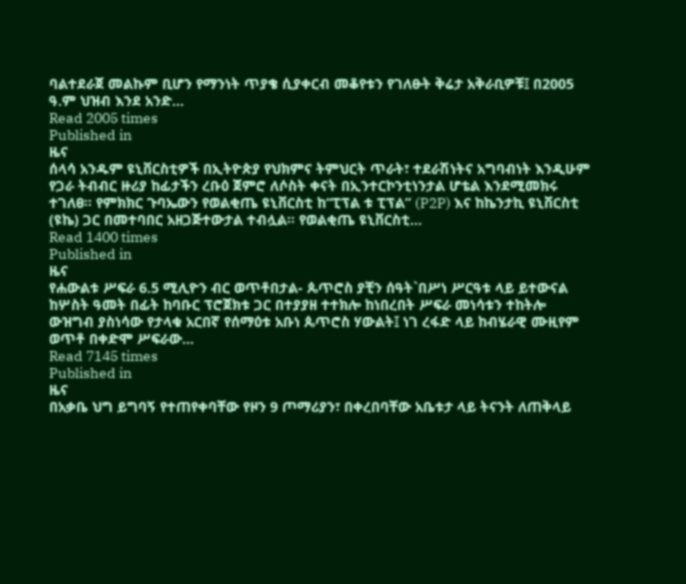ባልተደራጀ መልኩም ቢሆን የማንነት ጥያቄ ሲያቀርብ መቆየቱን የገለፁት ቅሬታ አቅራቢዎቹ፤ በ2005 ዓ.ም ህዝብ እንደ አንድ…
Read 2005 times
Published in
ዜና
ሰላሳ አንዱም ዩኒቨርስቲዎች በኢትዮጵያ የህክምና ትምህርት ጥራት፣ ተደራሽነትና አግባብነት እንዲሁም የጋራ ትብብር ዙሪያ ከፊታችን ረቡዕ ጀምሮ ለሶስት ቀናት በኢንተርኮንቲነንታል ሆቴል እንደሚመክሩ ተገለፀ፡፡ የምክክር ጉባኤውን የወልቂጤ ዩኒቨርስቲ ከ“ፒፕል ቱ ፒፕል” (P2P) እና ከኬንታኪ ዩኒቨርስቲ (ዩኬ) ጋር በመተባበር አዘጋጅተውታል ተብሏል፡፡ የወልቂጤ ዩኒቨርስቲ…
Read 1400 times
Published in
ዜና
የሐውልቱ ሥፍራ 6.5 ሚሊዮን ብር ወጥቶበታል- ጴጥሮስ ያቺን ሰዓት`በሥነ ሥርዓቱ ላይ ይተውናል ከሦስት ዓመት በፊት ከባቡር ፕሮጀክቱ ጋር በተያያዘ ተተክሎ ከነበረበት ሥፍራ መነሳቱን ተከትሎ ውዝግብ ያስነሳው የታላቁ አርበኛ የሰማዕቱ አቡነ ጴጥሮስ ሃውልት፤ ነገ ረፋድ ላይ ከብሄራዊ ሙዚየም ወጥቶ በቀድሞ ሥፍራው…
Read 7145 times
Published in
ዜና
በአቃቤ ህግ ይግባኝ የተጠየቀባቸው የዞን 9 ጦማሪያን፣ በቀረበባቸው አቤቱታ ላይ ትናንት ለጠቅላይ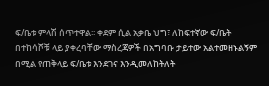ፍ/ቤቱ ምላሽ ሰጥተዋል፡፡ ቀደም ሲል አቃቤ ህግ፣ ለከፍተኛው ፍ/ቤት በተከሳሾቹ ላይ ያቀረባቸው ማስረጃዎች በአግባቡ ታይተው አልተመዘኑልኝም በሚል የጠቅላይ ፍ/ቤቱ እንደገና እንዲመለከትለት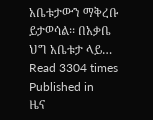አቤቱታውን ማቅረቡ ይታወሳል፡፡ በአቃቤ ህግ አቤቱታ ላይ…
Read 3304 times
Published in
ዜና